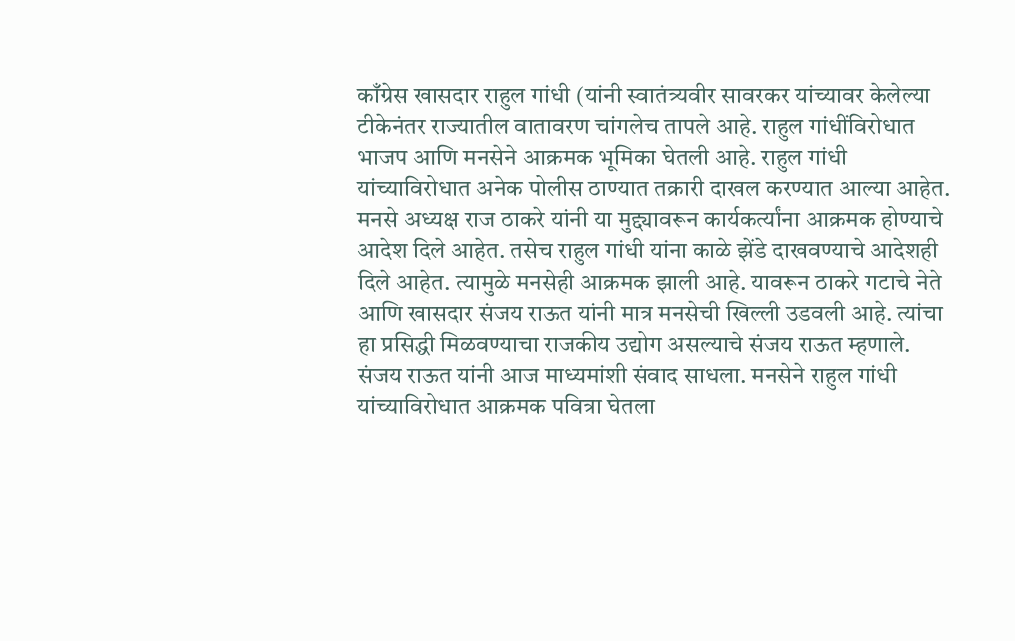काँग्रेस खासदार राहुल गांधी (यांनी स्वातंत्र्यवीर सावरकर यांच्यावर केलेल्या टीकेनंतर राज्यातील वातावरण चांगलेच तापले आहे. राहुल गांधींविरोधात भाजप आणि मनसेने आक्रमक भूमिका घेतली आहे. राहुल गांधी यांच्याविरोधात अनेक पोलीस ठाण्यात तक्रारी दाखल करण्यात आल्या आहेत. मनसे अध्यक्ष राज ठाकरे यांनी या मुद्द्यावरून कार्यकर्त्यांना आक्रमक होण्याचे आदेश दिले आहेत. तसेच राहुल गांधी यांना काळे झेंडे दाखवण्याचे आदेशही दिले आहेत. त्यामुळे मनसेही आक्रमक झाली आहे. यावरून ठाकरे गटाचे नेते आणि खासदार संजय राऊत यांनी मात्र मनसेची खिल्ली उडवली आहे. त्यांचा हा प्रसिद्धी मिळवण्याचा राजकीय उद्योग असल्याचे संजय राऊत म्हणाले.
संजय राऊत यांनी आज माध्यमांशी संवाद साधला. मनसेने राहुल गांधी यांच्याविरोधात आक्रमक पवित्रा घेतला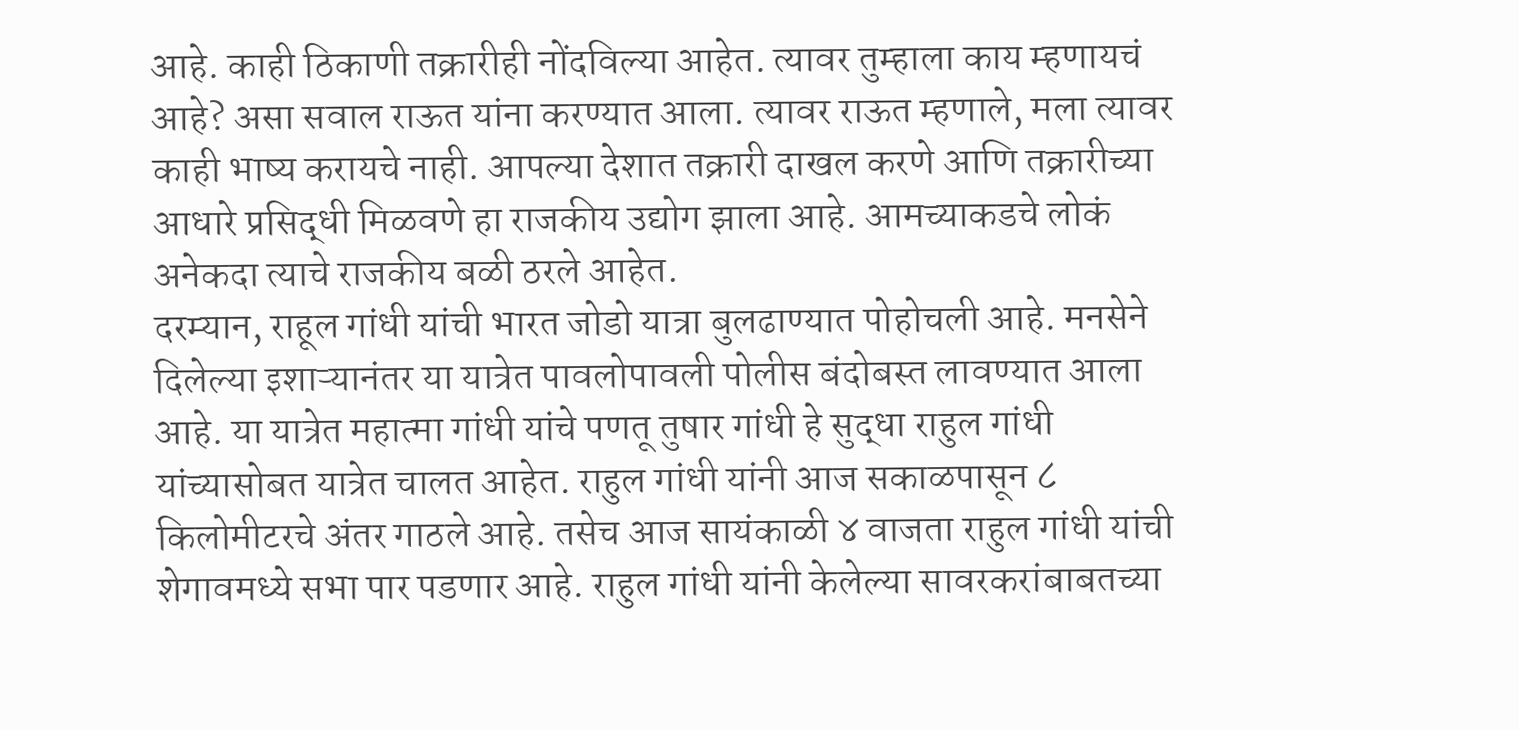आहे. काही ठिकाणी तक्रारीही नोंदविल्या आहेत. त्यावर तुम्हाला काय म्हणायचं आहे? असा सवाल राऊत यांना करण्यात आला. त्यावर राऊत म्हणाले, मला त्यावर काही भाष्य करायचे नाही. आपल्या देशात तक्रारी दाखल करणे आणि तक्रारीच्या आधारे प्रसिद्धी मिळवणे हा राजकीय उद्योग झाला आहे. आमच्याकडचे लोकं अनेकदा त्याचे राजकीय बळी ठरले आहेत.
दरम्यान, राहूल गांधी यांची भारत जोडो यात्रा बुलढाण्यात पोहोचली आहे. मनसेने दिलेल्या इशाऱ्यानंतर या यात्रेत पावलोपावली पोलीस बंदोबस्त लावण्यात आला आहे. या यात्रेत महात्मा गांधी यांचे पणतू तुषार गांधी हे सुद्धा राहुल गांधी यांच्यासोबत यात्रेत चालत आहेत. राहुल गांधी यांनी आज सकाळपासून ८ किलोमीटरचे अंतर गाठले आहे. तसेच आज सायंकाळी ४ वाजता राहुल गांधी यांची शेगावमध्ये सभा पार पडणार आहे. राहुल गांधी यांनी केलेल्या सावरकरांबाबतच्या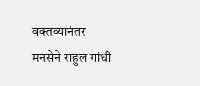वक्तव्यानंतर मनसेने राहुल गांधी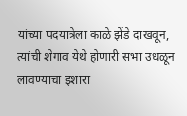यांच्या पदयात्रेला काळे झेंडे दाखवून, त्यांची शेगाव येथे होणारी सभा उधळून लावण्याचा इशारा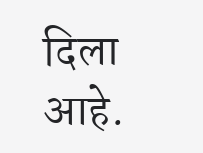दिला आहे.